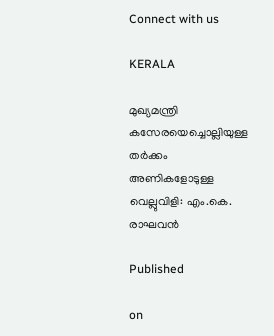Connect with us

KERALA

മുഖ്യമന്ത്രി കസേരയെച്ചൊല്ലിയുള്ള തർക്കം അണികളോടുള്ള വെല്ലുവിളി: എം.കെ. രാഘവൻ

Published

on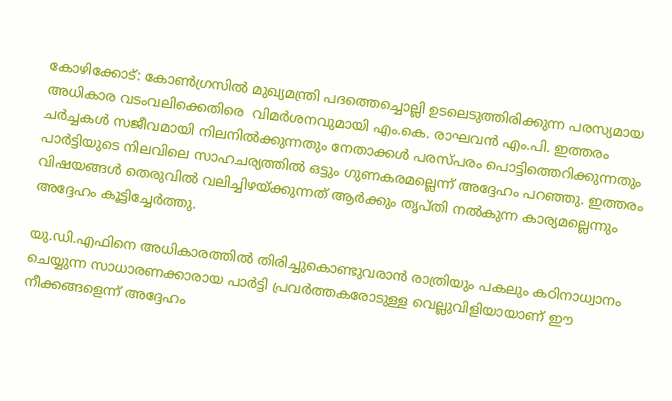കോഴിക്കോട്: കോൺഗ്രസിൽ മുഖ്യമന്ത്രി പദത്തെച്ചൊല്ലി ഉടലെടുത്തിരിക്കുന്ന പരസ്യമായ അധികാര വടംവലിക്കെതിരെ  വിമർശനവുമായി എം.കെ. രാഘവൻ എം.പി. ഇത്തരം ചർച്ചകൾ സജീവമായി നിലനിൽക്കുന്നതും നേതാക്കൾ പരസ്പരം പൊട്ടിത്തെറിക്കുന്നതും പാർട്ടിയുടെ നിലവിലെ സാഹചര്യത്തിൽ ഒട്ടും ഗുണകരമല്ലെന്ന് അദ്ദേഹം പറ‍ഞ്ഞു. ഇത്തരം വിഷയങ്ങൾ തെരുവിൽ വലിച്ചിഴയ്ക്കുന്നത് ആർക്കും തൃപ്തി നൽകുന്ന കാര്യമല്ലെന്നും അദ്ദേഹം കൂട്ടിച്ചേർത്തു.

യു.ഡി.എഫിനെ അധികാരത്തിൽ തിരിച്ചുകൊണ്ടുവരാൻ രാത്രിയും പകലും കഠിനാധ്വാനം ചെയ്യുന്ന സാധാരണക്കാരായ പാർട്ടി പ്രവർത്തകരോടുള്ള വെല്ലുവിളിയായാണ് ഈ നീക്കങ്ങളെന്ന് അദ്ദേഹം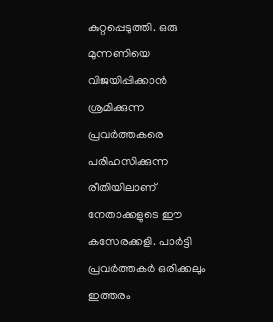കുറ്റപ്പെടുത്തി. ഒരു മുന്നണിയെ വിജയിപ്പിക്കാൻ ശ്രമിക്കുന്ന പ്രവർത്തകരെ പരിഹസിക്കുന്ന രീതിയിലാണ് നേതാക്കളുടെ ഈ കസേരക്കളി. പാർട്ടി പ്രവർത്തകർ ഒരിക്കലും ഇത്തരം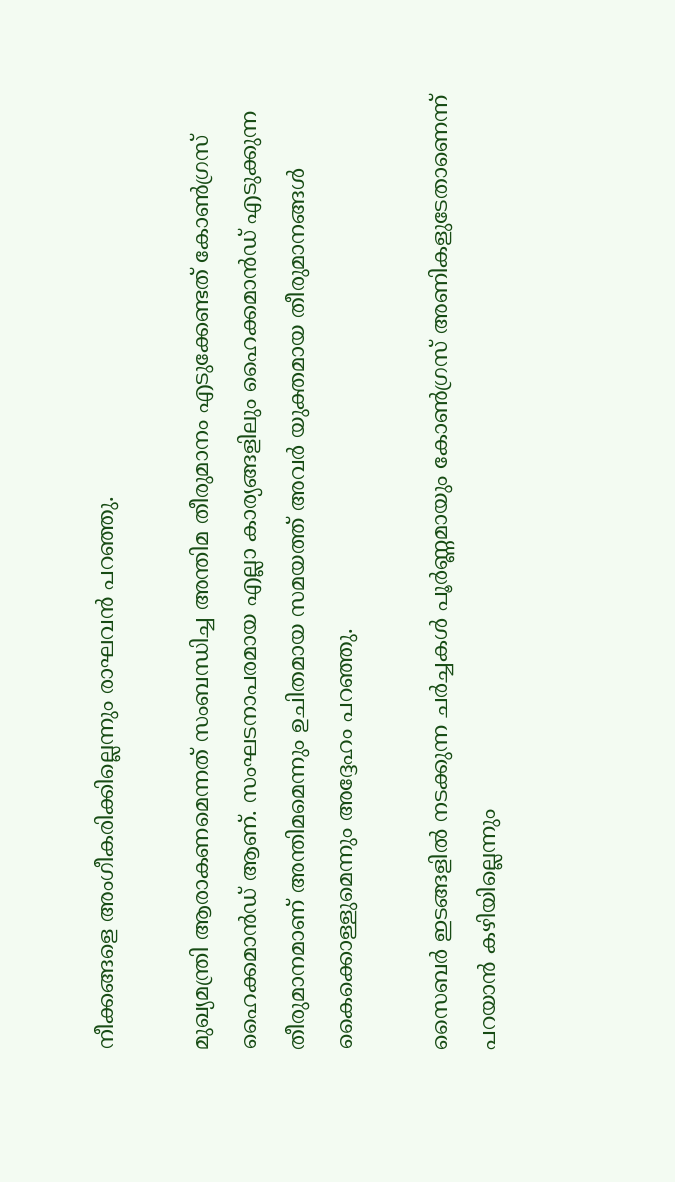നീക്കങ്ങളെ അംഗീകരിക്കില്ലെന്നും രാഘവൻ പറഞ്ഞു.

മുഖ്യമന്ത്രി ആരാകണമെന്നത് സംബന്ധിച്ച അന്തിമ തീരുമാനം എടുക്കേണ്ടത് കോൺഗ്രസ് ഹൈക്കമാൻഡ് ആണ്. സംഘടനാപരമായ എല്ലാ കാര്യങ്ങളിലും ഹൈക്കമാൻഡ് എടുക്കുന്ന തീരുമാനമാണ് അന്തിമമെന്നും ഉചിതമായ സമയത്ത് അവർ യുക്തമായ തീരുമാനങ്ങൾ കൈക്കൊള്ളുമെന്നും അദ്ദേഹം പറഞ്ഞു.

സൈബർ ഇടങ്ങളിൽ നടക്കുന്ന ചർച്ചകൾ പൂർണ്ണമായും കോൺഗ്രസ് അണികളുടേതാണെന്ന് പറയാൻ കഴിയില്ലെന്നും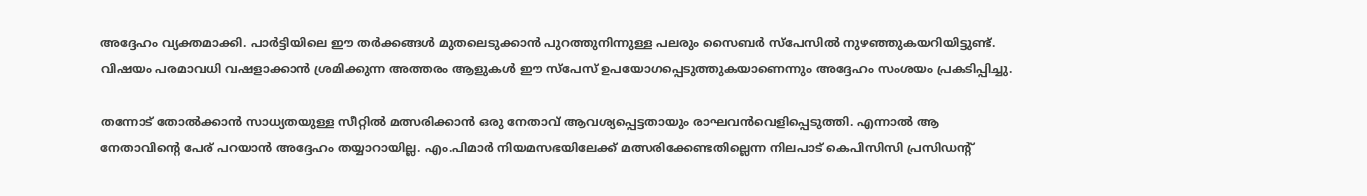അദ്ദേഹം വ്യക്തമാക്കി. പാർട്ടിയിലെ ഈ തർക്കങ്ങൾ മുതലെടുക്കാൻ പുറത്തുനിന്നുള്ള പലരും സൈബർ സ്പേസിൽ നുഴഞ്ഞുകയറിയിട്ടുണ്ട്. വിഷയം പരമാവധി വഷളാക്കാൻ ശ്രമിക്കുന്ന അത്തരം ആളുകൾ ഈ സ്പേസ് ഉപയോഗപ്പെടുത്തുകയാണെന്നും അദ്ദേഹം സംശയം പ്രകടിപ്പിച്ചു.

തന്നോട് തോൽക്കാൻ സാധ്യതയുള്ള സീറ്റിൽ മത്സരിക്കാൻ ഒരു നേതാവ് ആവശ്യപ്പെട്ടതായും രാഘവൻവെളിപ്പെടുത്തി. എന്നാൽ ആ നേതാവിന്റെ പേര് പറയാൻ അദ്ദേഹം തയ്യാറായില്ല. എം.പിമാർ നിയമസഭയിലേക്ക് മത്സരിക്കേണ്ടതില്ലെന്ന നിലപാട് കെപിസിസി പ്രസിഡന്റ്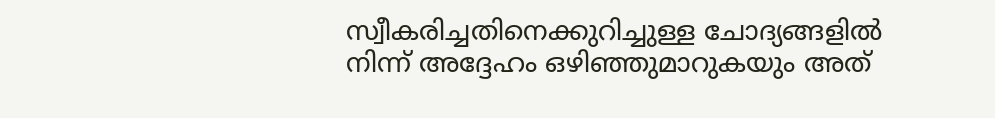സ്വീകരിച്ചതിനെക്കുറിച്ചുള്ള ചോദ്യങ്ങളിൽ നിന്ന് അദ്ദേഹം ഒഴിഞ്ഞുമാറുകയും അത്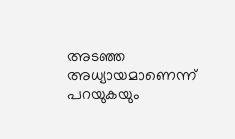അടഞ്ഞ അധ്യായമാണെന്ന് പറയുകയും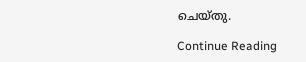ചെയ്തു.

Continue Reading